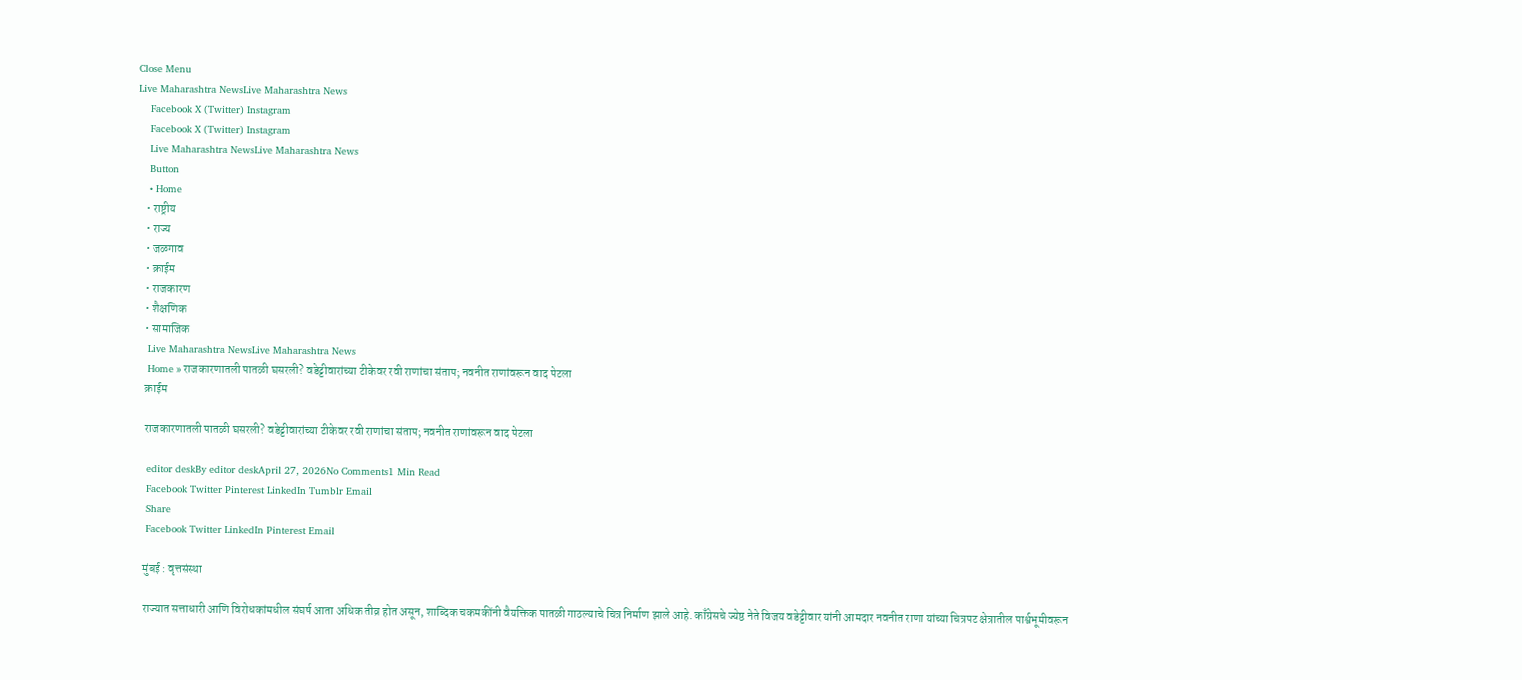Close Menu
Live Maharashtra NewsLive Maharashtra News
    Facebook X (Twitter) Instagram
    Facebook X (Twitter) Instagram
    Live Maharashtra NewsLive Maharashtra News
    Button
    • Home
    • राष्ट्रीय
    • राज्य
    • जळगाव
    • क्राईम
    • राजकारण
    • शैक्षणिक
    • सामाजिक
    Live Maharashtra NewsLive Maharashtra News
    Home » राजकारणातली पातळी घसरली? वडेट्टीवारांच्या टीकेवर रवी राणांचा संताप; नवनीत राणांवरून वाद पेटला
    क्राईम

    राजकारणातली पातळी घसरली? वडेट्टीवारांच्या टीकेवर रवी राणांचा संताप; नवनीत राणांवरून वाद पेटला

    editor deskBy editor deskApril 27, 2026No Comments1 Min Read
    Facebook Twitter Pinterest LinkedIn Tumblr Email
    Share
    Facebook Twitter LinkedIn Pinterest Email

    मुंबई : वृत्तसंस्था

    राज्यात सत्ताधारी आणि विरोधकांमधील संघर्ष आता अधिक तीव्र होत असून, शाब्दिक चकमकींनी वैयक्तिक पातळी गाठल्याचे चित्र निर्माण झाले आहे. काँग्रेसचे ज्येष्ठ नेते विजय वडेट्टीवार यांनी आमदार नवनीत राणा यांच्या चित्रपट क्षेत्रातील पार्श्वभूमीवरून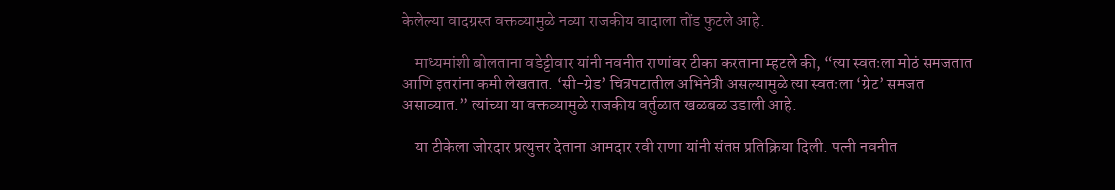केलेल्या वादग्रस्त वक्तव्यामुळे नव्या राजकीय वादाला तोंड फुटले आहे.

    माध्यमांशी बोलताना वडेट्टीवार यांनी नवनीत राणांवर टीका करताना म्हटले की, “त्या स्वतःला मोठं समजतात आणि इतरांना कमी लेखतात. ‘सी-ग्रेड’ चित्रपटातील अभिनेत्री असल्यामुळे त्या स्वतःला ‘ग्रेट’ समजत असाव्यात.” त्यांच्या या वक्तव्यामुळे राजकीय वर्तुळात खळबळ उडाली आहे.

    या टीकेला जोरदार प्रत्युत्तर देताना आमदार रवी राणा यांनी संतप्त प्रतिक्रिया दिली. पत्नी नवनीत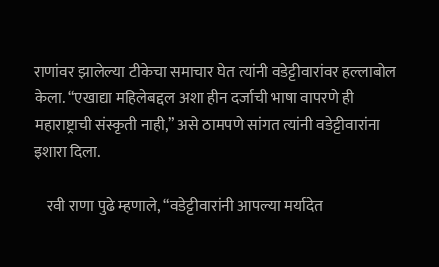राणांवर झालेल्या टीकेचा समाचार घेत त्यांनी वडेट्टीवारांवर हल्लाबोल केला. “एखाद्या महिलेबद्दल अशा हीन दर्जाची भाषा वापरणे ही महाराष्ट्राची संस्कृती नाही,” असे ठामपणे सांगत त्यांनी वडेट्टीवारांना इशारा दिला.

    रवी राणा पुढे म्हणाले, “वडेट्टीवारांनी आपल्या मर्यादेत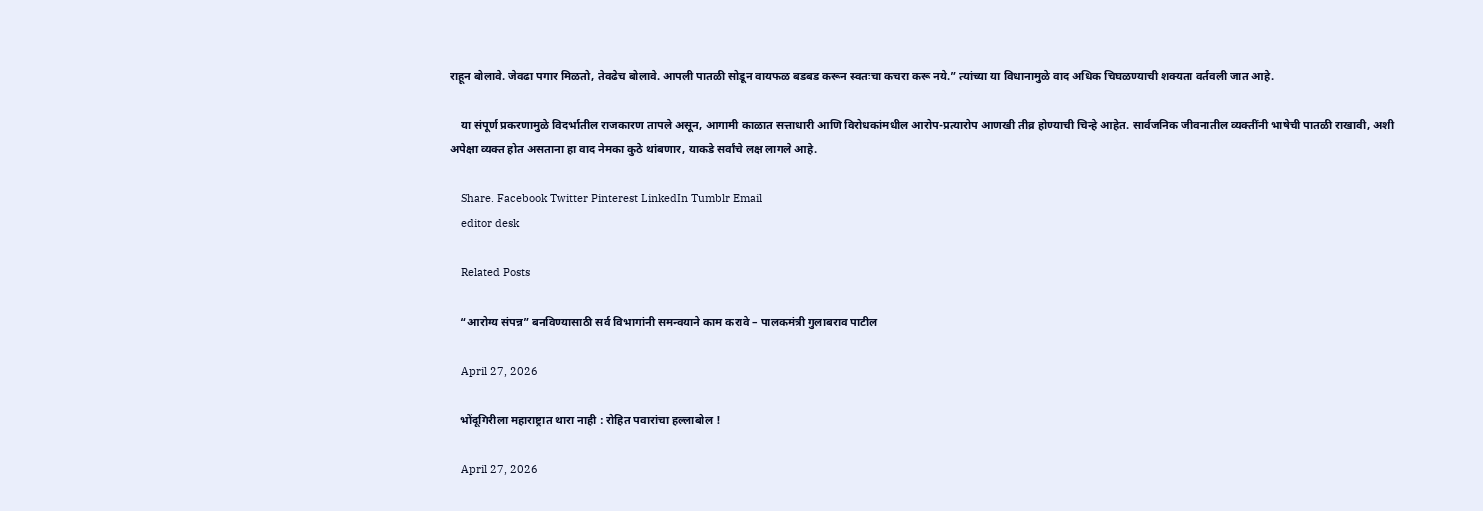राहून बोलावे. जेवढा पगार मिळतो, तेवढेच बोलावे. आपली पातळी सोडून वायफळ बडबड करून स्वतःचा कचरा करू नये.” त्यांच्या या विधानामुळे वाद अधिक चिघळण्याची शक्यता वर्तवली जात आहे.

    या संपूर्ण प्रकरणामुळे विदर्भातील राजकारण तापले असून, आगामी काळात सत्ताधारी आणि विरोधकांमधील आरोप-प्रत्यारोप आणखी तीव्र होण्याची चिन्हे आहेत. सार्वजनिक जीवनातील व्यक्तींनी भाषेची पातळी राखावी, अशी अपेक्षा व्यक्त होत असताना हा वाद नेमका कुठे थांबणार, याकडे सर्वांचे लक्ष लागले आहे.

    Share. Facebook Twitter Pinterest LinkedIn Tumblr Email
    editor desk

    Related Posts

    “आरोग्य संपन्न” बनविण्यासाठी सर्व विभागांनी समन्वयाने काम करावे – पालकमंत्री गुलाबराव पाटील

    April 27, 2026

    भोंदूगिरीला महाराष्ट्रात थारा नाही : रोहित पवारांचा हल्लाबोल !

    April 27, 2026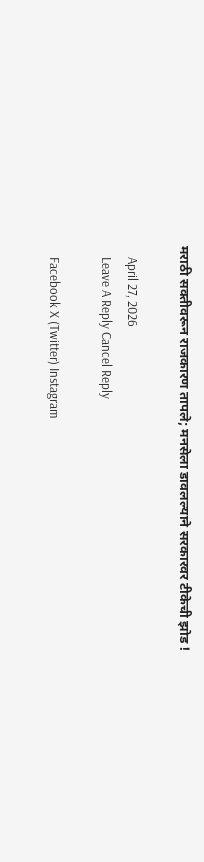मराठी सक्तीवरून राजकारण तापले; मनसेला डावलल्याने सरकारवर टीकेची झोड !

    April 27, 2026
    Leave A Reply Cancel Reply

    Facebook X (Twitter) Instagram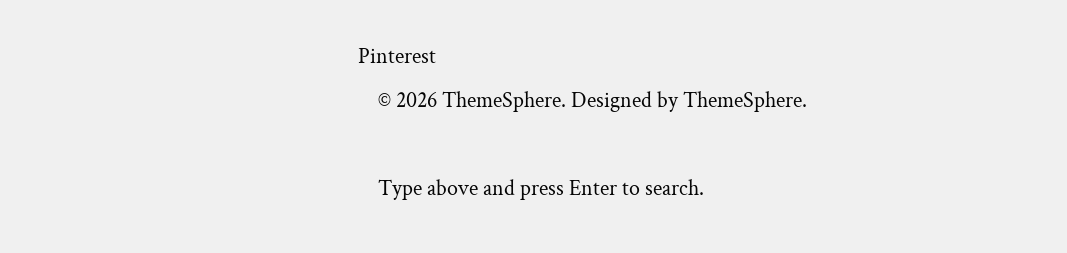Pinterest
    © 2026 ThemeSphere. Designed by ThemeSphere.

    Type above and press Enter to search.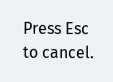Press Esc to cancel.